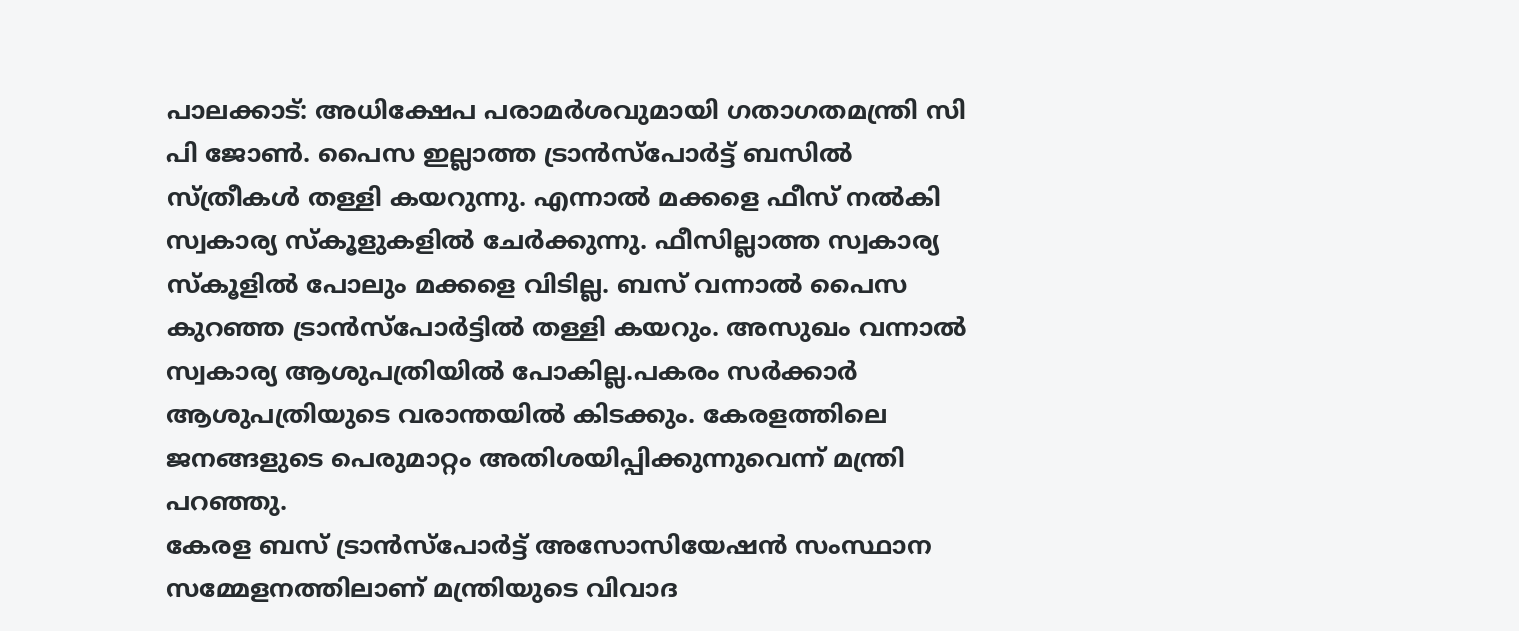പാലക്കാട്: അധിക്ഷേപ പരാമർശവുമായി ഗതാഗതമന്ത്രി സി പി ജോൺ. പൈസ ഇല്ലാത്ത ട്രാൻസ്പോർട്ട് ബസിൽ സ്ത്രീകൾ തള്ളി കയറുന്നു. എന്നാൽ മക്കളെ ഫീസ് നൽകി സ്വകാര്യ സ്കൂളുകളിൽ ചേർക്കുന്നു. ഫീസില്ലാത്ത സ്വകാര്യ സ്കൂളിൽ പോലും മക്കളെ വിടില്ല. ബസ് വന്നാൽ പൈസ കുറഞ്ഞ ട്രാൻസ്പോർട്ടിൽ തള്ളി കയറും. അസുഖം വന്നാൽ സ്വകാര്യ ആശുപത്രിയിൽ പോകില്ല.പകരം സർക്കാർ ആശുപത്രിയുടെ വരാന്തയിൽ കിടക്കും. കേരളത്തിലെ ജനങ്ങളുടെ പെരുമാറ്റം അതിശയിപ്പിക്കുന്നുവെന്ന് മന്ത്രി പറഞ്ഞു.
കേരള ബസ് ട്രാൻസ്പോർട്ട് അസോസിയേഷൻ സംസ്ഥാന സമ്മേളനത്തിലാണ് മന്ത്രിയുടെ വിവാദ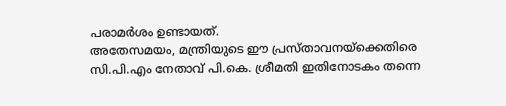പരാമർശം ഉണ്ടായത്.
അതേസമയം, മന്ത്രിയുടെ ഈ പ്രസ്താവനയ്ക്കെതിരെ സി.പി.എം നേതാവ് പി.കെ. ശ്രീമതി ഇതിനോടകം തന്നെ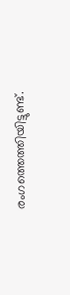രംഗത്തെത്തിയിട്ടുണ്ട്.